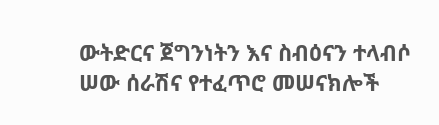ውትድርና ጀግንነትን እና ስብዕናን ተላብሶ ሠው ሰራሽና የተፈጥሮ መሠናክሎች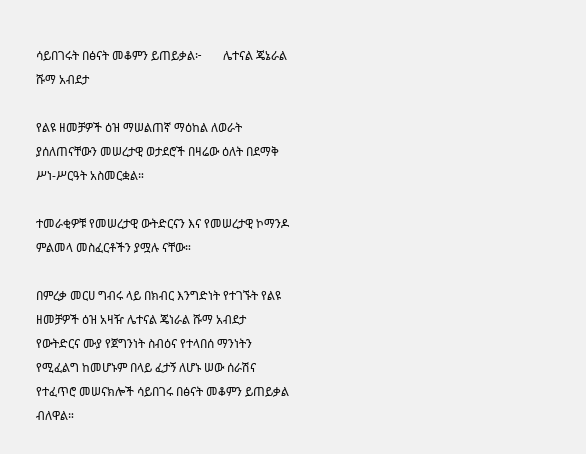ሳይበገሩት በፅናት መቆምን ይጠይቃል፦       ሌተናል ጄኔራል ሹማ አብደታ

የልዩ ዘመቻዎች ዕዝ ማሠልጠኛ ማዕከል ለወራት ያሰለጠናቸውን መሠረታዊ ወታደሮች በዛሬው ዕለት በደማቅ ሥነ-ሥርዓት አስመርቋል።

ተመራቂዎቹ የመሠረታዊ ውትድርናን እና የመሠረታዊ ኮማንዶ ምልመላ መስፈርቶችን ያሟሉ ናቸው።

በምረቃ መርሀ ግብሩ ላይ በክብር እንግድነት የተገኙት የልዩ ዘመቻዎች ዕዝ አዛዥ ሌተናል ጄነራል ሹማ አብደታ የውትድርና ሙያ የጀግንነት ስብዕና የተላበሰ ማንነትን የሚፈልግ ከመሆኑም በላይ ፈታኝ ለሆኑ ሠው ሰራሽና የተፈጥሮ መሠናክሎች ሳይበገሩ በፅናት መቆምን ይጠይቃል ብለዋል።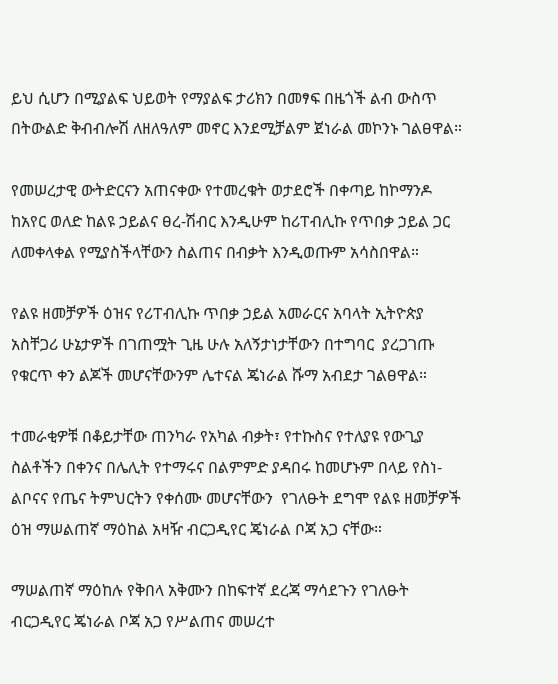ይህ ሲሆን በሚያልፍ ህይወት የማያልፍ ታሪክን በመፃፍ በዜጎች ልብ ውስጥ በትውልድ ቅብብሎሽ ለዘለዓለም መኖር እንደሚቻልም ጀነራል መኮንኑ ገልፀዋል።

የመሠረታዊ ውትድርናን አጠናቀው የተመረቁት ወታደሮች በቀጣይ ከኮማንዶ ከአየር ወለድ ከልዩ ኃይልና ፀረ-ሽብር እንዲሁም ከሪፐብሊኩ የጥበቃ ኃይል ጋር ለመቀላቀል የሚያስችላቸውን ስልጠና በብቃት እንዲወጡም አሳስበዋል።

የልዩ ዘመቻዎች ዕዝና የሪፐብሊኩ ጥበቃ ኃይል አመራርና አባላት ኢትዮጵያ አስቸጋሪ ሁኔታዎች በገጠሟት ጊዜ ሁሉ አለኝታነታቸውን በተግባር  ያረጋገጡ የቁርጥ ቀን ልጆች መሆናቸውንም ሌተናል ጄነራል ሹማ አብደታ ገልፀዋል።

ተመራቂዎቹ በቆይታቸው ጠንካራ የአካል ብቃት፣ የተኩስና የተለያዩ የውጊያ ስልቶችን በቀንና በሌሊት የተማሩና በልምምድ ያዳበሩ ከመሆኑም በላይ የስነ-ልቦናና የጤና ትምህርትን የቀሰሙ መሆናቸውን  የገለፁት ደግሞ የልዩ ዘመቻዎች ዕዝ ማሠልጠኛ ማዕከል አዛዥ ብርጋዲየር ጄነራል ቦጃ አጋ ናቸው።

ማሠልጠኛ ማዕከሉ የቅበላ አቅሙን በከፍተኛ ደረጃ ማሳደጉን የገለፁት ብርጋዲየር ጄነራል ቦጃ አጋ የሥልጠና መሠረተ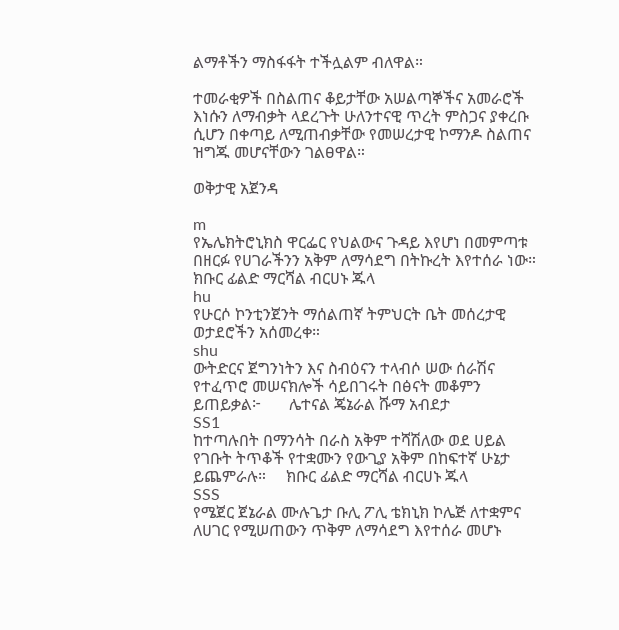ልማቶችን ማስፋፋት ተችሏልም ብለዋል።

ተመራቂዎች በስልጠና ቆይታቸው አሠልጣኞችና አመራሮች እነሱን ለማብቃት ላደረጉት ሁለንተናዊ ጥረት ምስጋና ያቀረቡ ሲሆን በቀጣይ ለሚጠብቃቸው የመሠረታዊ ኮማንዶ ስልጠና ዝግጁ መሆናቸውን ገልፀዋል።

ወቅታዊ አጀንዳ

m
የኤሌክትሮኒክስ ዋርፌር የህልውና ጉዳይ እየሆነ በመምጣቱ በዘርፉ የሀገራችንን አቅም ለማሳደግ በትኩረት እየተሰራ ነው።    ክቡር ፊልድ ማርሻል ብርሀኑ ጁላ
hu
የሁርሶ ኮንቲንጀንት ማሰልጠኛ ትምህርት ቤት መሰረታዊ ወታደሮችን አሰመረቀ።
shu
ውትድርና ጀግንነትን እና ስብዕናን ተላብሶ ሠው ሰራሽና የተፈጥሮ መሠናክሎች ሳይበገሩት በፅናት መቆምን ይጠይቃል፦       ሌተናል ጄኔራል ሹማ አብደታ
SS1
ከተጣሉበት በማንሳት በራስ አቅም ተሻሽለው ወደ ሀይል የገቡት ትጥቆች የተቋሙን የውጊያ አቅም በከፍተኛ ሁኔታ ይጨምራሉ።     ክቡር ፊልድ ማርሻል ብርሀኑ ጁላ
SSS
የሜጀር ጀኔራል ሙሉጌታ ቡሊ ፖሊ ቴክኒክ ኮሌጅ ለተቋምና ለሀገር የሚሠጠውን ጥቅም ለማሳደግ እየተሰራ መሆኑ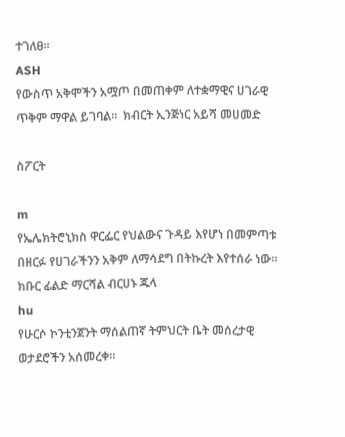ተገለፀ።
ASH
የውስጥ አቅሞችን አሟጦ በመጠቀም ለተቋማዊና ሀገራዊ ጥቅም ማዋል ይገባል።  ክብርት ኢንጅነር አይሻ መሀመድ

ስፖርት

m
የኤሌክትሮኒክስ ዋርፌር የህልውና ጉዳይ እየሆነ በመምጣቱ በዘርፉ የሀገራችንን አቅም ለማሳደግ በትኩረት እየተሰራ ነው።    ክቡር ፊልድ ማርሻል ብርሀኑ ጁላ
hu
የሁርሶ ኮንቲንጀንት ማሰልጠኛ ትምህርት ቤት መሰረታዊ ወታደሮችን አሰመረቀ።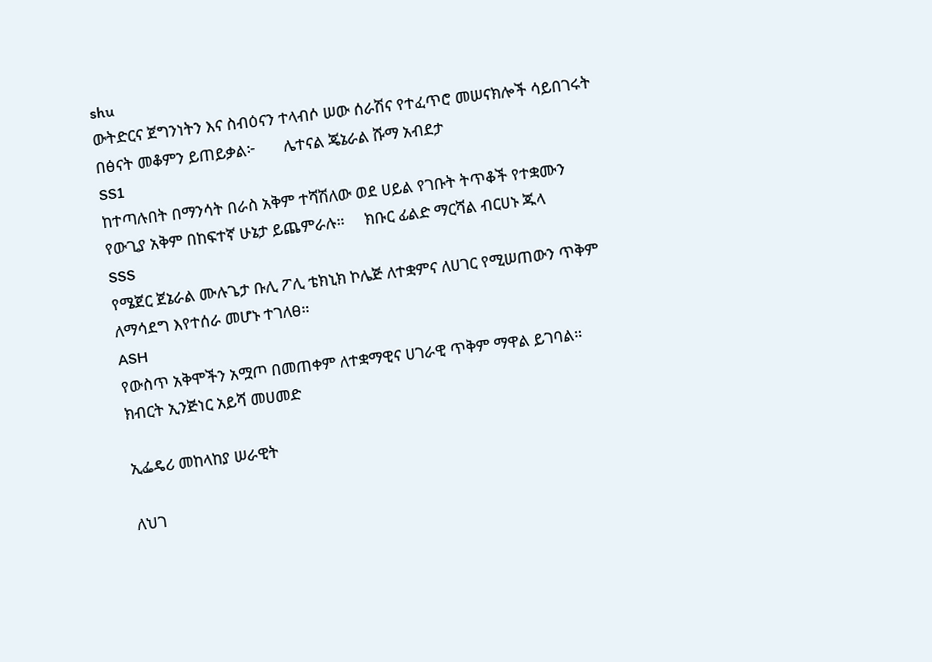shu
ውትድርና ጀግንነትን እና ስብዕናን ተላብሶ ሠው ሰራሽና የተፈጥሮ መሠናክሎች ሳይበገሩት በፅናት መቆምን ይጠይቃል፦       ሌተናል ጄኔራል ሹማ አብደታ
SS1
ከተጣሉበት በማንሳት በራስ አቅም ተሻሽለው ወደ ሀይል የገቡት ትጥቆች የተቋሙን የውጊያ አቅም በከፍተኛ ሁኔታ ይጨምራሉ።     ክቡር ፊልድ ማርሻል ብርሀኑ ጁላ
SSS
የሜጀር ጀኔራል ሙሉጌታ ቡሊ ፖሊ ቴክኒክ ኮሌጅ ለተቋምና ለሀገር የሚሠጠውን ጥቅም ለማሳደግ እየተሰራ መሆኑ ተገለፀ።
ASH
የውስጥ አቅሞችን አሟጦ በመጠቀም ለተቋማዊና ሀገራዊ ጥቅም ማዋል ይገባል።  ክብርት ኢንጅነር አይሻ መሀመድ

ኢፌዴሪ መከላከያ ሠራዊት

ለህገ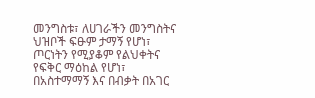መንግስቱ፣ ለሀገራችን መንግስትና ህዝቦች ፍፁም ታማኝ የሆነ፣ ጦርነትን የሚያቆም የልህቀትና የፍቅር ማዕከል የሆነ፣ በአስተማማኝ እና በብቃት በአገር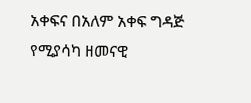አቀፍና በአለም አቀፍ ግዳጅ የሚያሳካ ዘመናዊ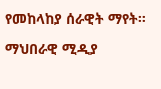የመከላከያ ሰራዊት ማየት።

ማህበራዊ ሚዲያ